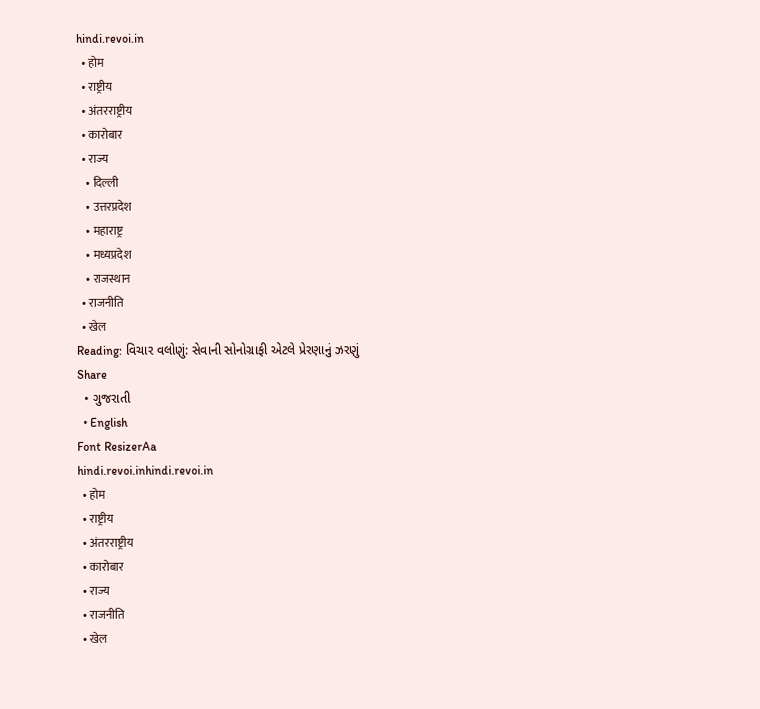hindi.revoi.in
  • होम
  • राष्ट्रीय
  • अंतरराष्ट्रीय
  • कारोबार
  • राज्य
    • दिल्ली
    • उत्तरप्रदेश
    • महाराष्ट्र
    • मध्यप्रदेश
    • राजस्थान
  • राजनीति
  • खेल
Reading: વિચાર વલોણું: સેવાની સોનોગ્રાફી એટલે પ્રેરણાનું ઝરણું
Share
  • ગુજરાતી
  • English
Font ResizerAa
hindi.revoi.inhindi.revoi.in
  • होम
  • राष्ट्रीय
  • अंतरराष्ट्रीय
  • कारोबार
  • राज्य
  • राजनीति
  • खेल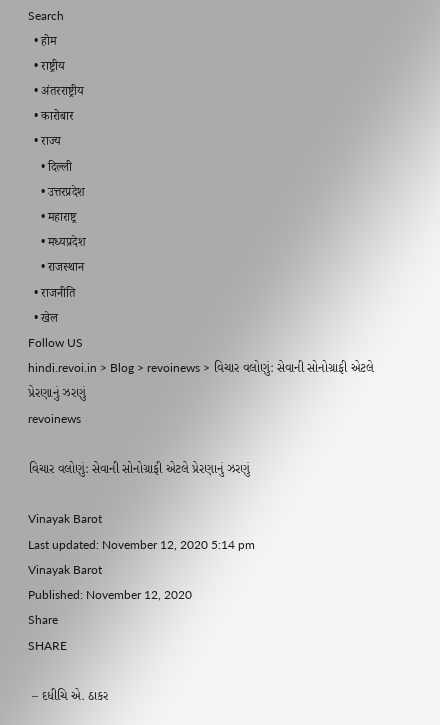Search
  • होम
  • राष्ट्रीय
  • अंतरराष्ट्रीय
  • कारोबार
  • राज्य
    • दिल्ली
    • उत्तरप्रदेश
    • महाराष्ट्र
    • मध्यप्रदेश
    • राजस्थान
  • राजनीति
  • खेल
Follow US
hindi.revoi.in > Blog > revoinews > વિચાર વલોણું: સેવાની સોનોગ્રાફી એટલે પ્રેરણાનું ઝરણું
revoinews

વિચાર વલોણું: સેવાની સોનોગ્રાફી એટલે પ્રેરણાનું ઝરણું

Vinayak Barot
Last updated: November 12, 2020 5:14 pm
Vinayak Barot
Published: November 12, 2020
Share
SHARE

 – દધીચિ એ. ઠાકર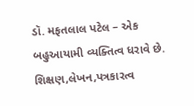ડૉ. મફતલાલ પટેલ – એક બહુઆયામી વ્યક્તિત્વ ધરાવે છે. શિક્ષણ,લેખન,પત્રકારત્વ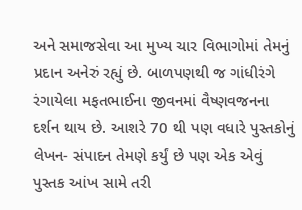અને સમાજસેવા આ મુખ્ય ચાર વિભાગોમાં તેમનું પ્રદાન અનેરું રહ્યું છે. બાળપણથી જ ગાંધીરંગે રંગાયેલા મફતભાઈના જીવનમાં વૈષ્ણવજનના દર્શન થાય છે. આશરે 70 થી પણ વધારે પુસ્તકોનું લેખન- સંપાદન તેમણે કર્યું છે પણ એક એવું પુસ્તક આંખ સામે તરી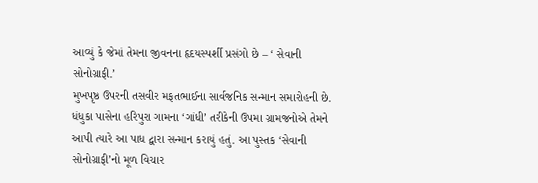આવ્યું કે જેમાં તેમના જીવનના હૃદયસ્પર્શી પ્રસંગો છે – ‘ સેવાની સોનોગ્રાફી.’
મુખપૃષ્ઠ ઉપરની તસવીર મફતભાઈના સાર્વજનિક સન્માન સમારોહની છે. ધંધુકા પાસેના હરિપુરા ગામના ‘ગાંધી’ તરીકેની ઉપમા ગ્રામજનોએ તેમને આપી ત્યારે આ પાધ દ્વારા સન્માન કરાયું હતું. આ પુસ્તક ‘સેવાની સોનોગ્રાફી’નો મૂળ વિચાર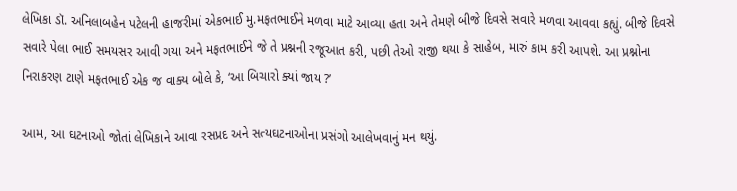લેખિકા ડૉ. અનિલાબહેન પટેલની હાજરીમાં એકભાઈ મુ.મફતભાઈને મળવા માટે આવ્યા હતા અને તેમણે બીજે દિવસે સવારે મળવા આવવા કહ્યું. બીજે દિવસે સવારે પેલા ભાઈ સમયસર આવી ગયા અને મફતભાઈને જે તે પ્રશ્નની રજૂઆત કરી, પછી તેઓ રાજી થયા કે સાહેબ, મારું કામ કરી આપશે. આ પ્રશ્નોના નિરાકરણ ટાણે મફતભાઈ એક જ વાક્ય બોલે કે, ‘આ બિચારો ક્યાં જાય ?’

આમ, આ ઘટનાઓ જોતાં લેખિકાને આવા રસપ્રદ અને સત્યઘટનાઓના પ્રસંગો આલેખવાનું મન થયું.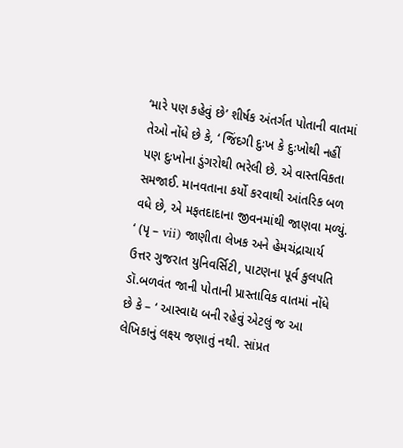‘મારે પણ કહેવું છે’ શીર્ષક અંતર્ગત પોતાની વાતમાં તેઓ નોંધે છે કે, ‘ જિંદગી દુઃખ કે દુઃખોથી નહીં પણ દુઃખોના ડુંગરોથી ભરેલી છે. એ વાસ્તવિકતા સમજાઈ. માનવતાના કર્યો કરવાથી આંતરિક બળ વધે છે, એ મફતદાદાના જીવનમાંથી જાણવા મળ્યું. ‘ (પૃ – vii) જાણીતા લેખક અને હેમચંદ્રાચાર્ય ઉત્તર ગુજરાત યુનિવર્સિટી, પાટણના પૂર્વ કુલપતિ ડૉ.બળવંત જાની પોતાની પ્રાસ્તાવિક વાતમાં નોંધે છે કે – ‘ આસ્વાદ્ય બની રહેવું એટલું જ આ લેખિકાનું લક્ષ્ય જણાતું નથી. સાંપ્રત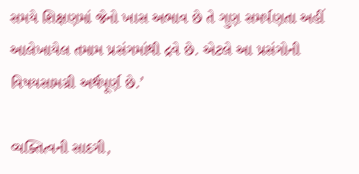સમયે શિક્ષણમાં જેનો ખાસ અભાવ છે તે ગુણ સમર્પણતા અહીં આલેખાયેલ તમામ પ્રસંગમાંથી દ્રવે છે. એટલે આ પ્રસંગોની વિષયસામગ્રી અર્થપૂર્ણ છે.’

વ્યક્તિત્વની સાદગી,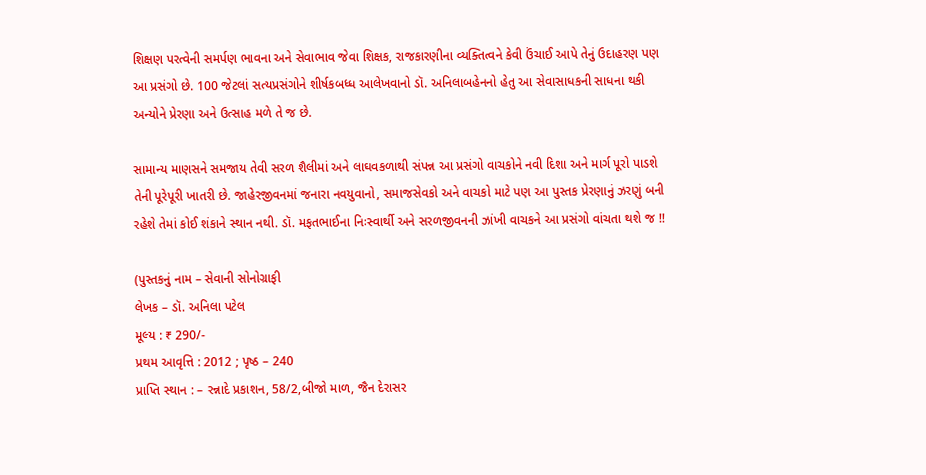શિક્ષણ પરત્વેની સમર્પણ ભાવના અને સેવાભાવ જેવા શિક્ષક, રાજકારણીના વ્યક્તિત્વને કેવી ઉંચાઈ આપે તેનું ઉદાહરણ પણ આ પ્રસંગો છે. 100 જેટલાં સત્યપ્રસંગોને શીર્ષકબધ્ધ આલેખવાનો ડૉ. અનિલાબહેનનો હેતુ આ સેવાસાધકની સાધના થકી અન્યોને પ્રેરણા અને ઉત્સાહ મળે તે જ છે.

સામાન્ય માણસને સમજાય તેવી સરળ શૈલીમાં અને લાઘવકળાથી સંપન્ન આ પ્રસંગો વાચકોને નવી દિશા અને માર્ગ પૂરો પાડશે તેની પૂરેપૂરી ખાતરી છે. જાહેરજીવનમાં જનારા નવયુવાનો, સમાજસેવકો અને વાચકો માટે પણ આ પુસ્તક પ્રેરણાનું ઝરણું બની રહેશે તેમાં કોઈ શંકાને સ્થાન નથી. ડૉ. મફતભાઈના નિઃસ્વાર્થી અને સરળજીવનની ઝાંખી વાચકને આ પ્રસંગો વાંચતા થશે જ !!

(પુસ્તકનું નામ – સેવાની સોનોગ્રાફી
લેખક – ડૉ. અનિલા પટેલ
મૂલ્ય : ₹ 290/-
પ્રથમ આવૃત્તિ : 2012 ; પૃષ્ઠ – 240
પ્રાપ્તિ સ્થાન : – રન્નાદે પ્રકાશન, 58/2,બીજો માળ, જૈન દેરાસર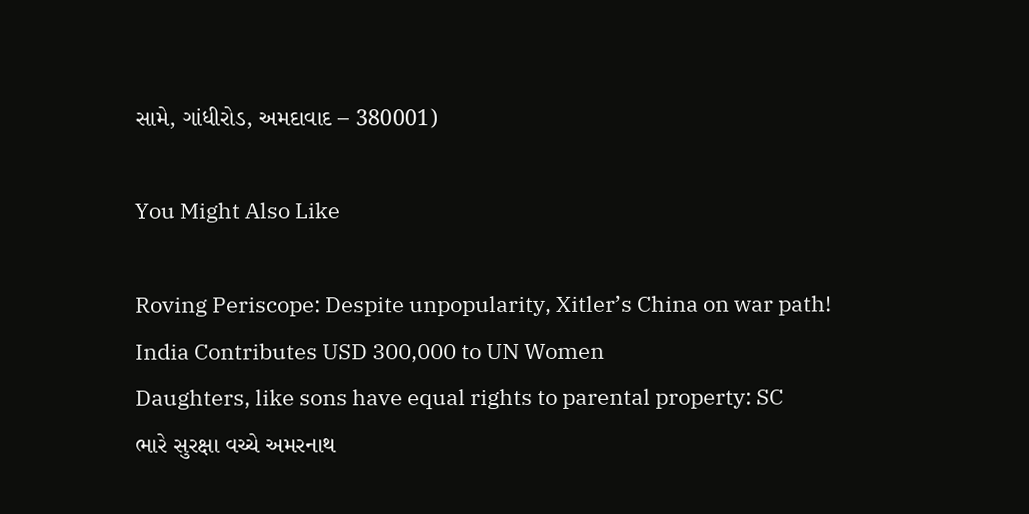સામે, ગાંધીરોડ, અમદાવાદ – 380001)

You Might Also Like

Roving Periscope: Despite unpopularity, Xitler’s China on war path!
India Contributes USD 300,000 to UN Women
Daughters, like sons have equal rights to parental property: SC
ભારે સુરક્ષા વચ્ચે અમરનાથ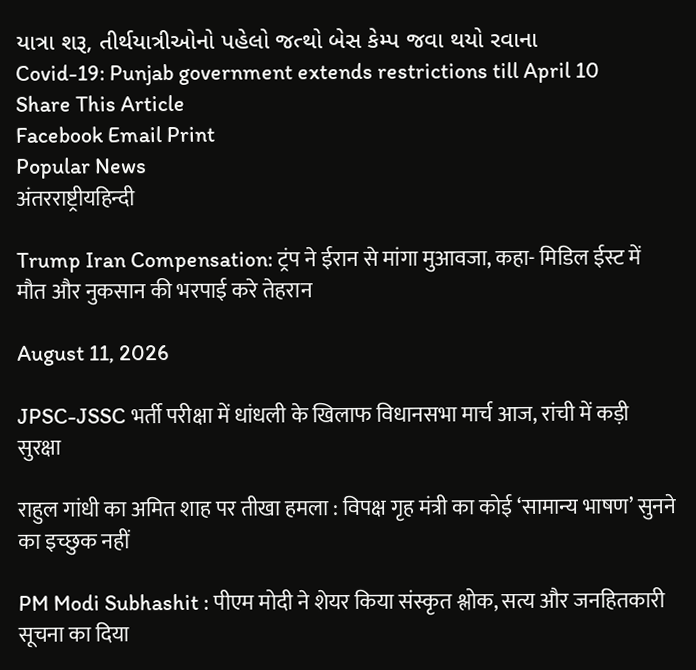યાત્રા શરૂ, તીર્થયાત્રીઓનો પહેલો જત્થો બેસ કેમ્પ જવા થયો રવાના
Covid-19: Punjab government extends restrictions till April 10
Share This Article
Facebook Email Print
Popular News
अंतरराष्ट्रीयहिन्दी

Trump Iran Compensation: ट्रंप ने ईरान से मांगा मुआवजा, कहा- मिडिल ईस्ट में मौत और नुकसान की भरपाई करे तेहरान

August 11, 2026

JPSC-JSSC भर्ती परीक्षा में धांधली के खिलाफ विधानसभा मार्च आज, रांची में कड़ी सुरक्षा

राहुल गांधी का अमित शाह पर तीखा हमला : विपक्ष गृह मंत्री का कोई ‘सामान्य भाषण’ सुनने का इच्छुक नहीं

PM Modi Subhashit : पीएम मोदी ने शेयर किया संस्कृत श्लोक, सत्य और जनहितकारी सूचना का दिया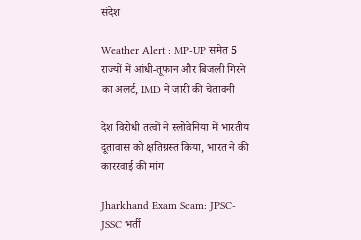संदेश

Weather Alert : MP-UP समेत 5 राज्यों में आंधी-तूफान और बिजली गिरने का अलर्ट, IMD ने जारी की चेतावनी

देश विरोधी तत्वों ने स्लोवेनिया में भारतीय दूतावास को क्षतिग्रस्त किया, भारत ने की काररवाई की मांग

Jharkhand Exam Scam: JPSC-JSSC भर्ती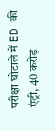परीक्षा घोटाले में ED की एंट्री, 40 करोड़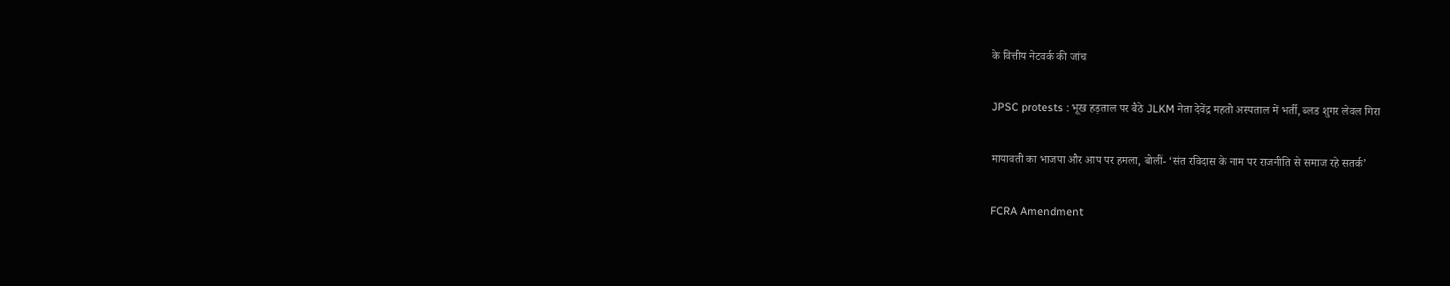के वित्तीय नेटवर्क की जांच

JPSC protests : भूख हड़ताल पर बैठे JLKM नेता देवेंद्र महतो अस्पताल में भर्ती, ब्लड शुगर लेवल गिरा

मायावती का भाजपा और आप पर हमला, बोलीं- ‘संत रविदास के नाम पर राजनीति से समाज रहे सतर्क’

FCRA Amendment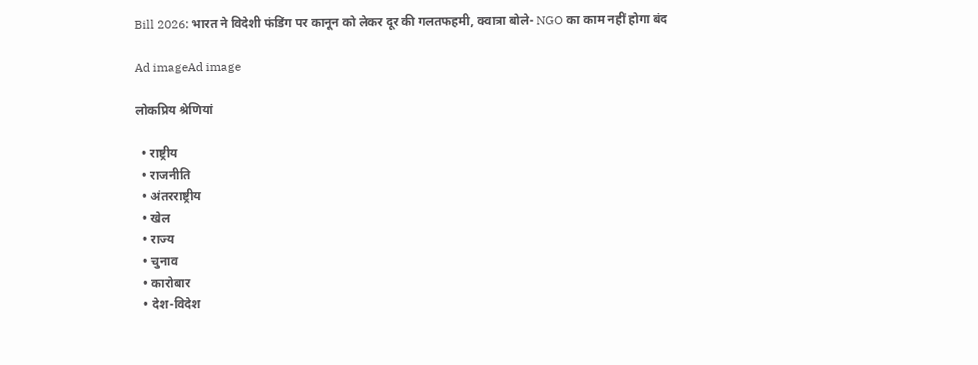Bill 2026: भारत ने विदेशी फंडिंग पर कानून को लेकर दूर की गलतफहमी, क्वात्रा बोले- NGO का काम नहीं होगा बंद

Ad imageAd image

लोकप्रिय श्रेणियां

  • राष्ट्रीय
  • राजनीति
  • अंतरराष्ट्रीय
  • खेल
  • राज्य
  • चुनाव
  • कारोबार
  • देश-विदेश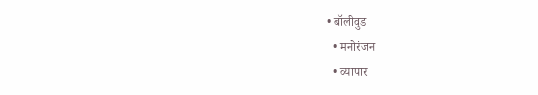• बॉलीवुड
  • मनोरंजन
  • व्यापार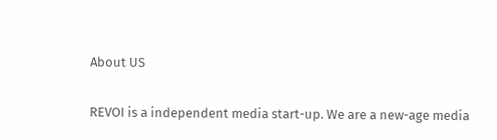About US

REVOI is a independent media start-up. We are a new-age media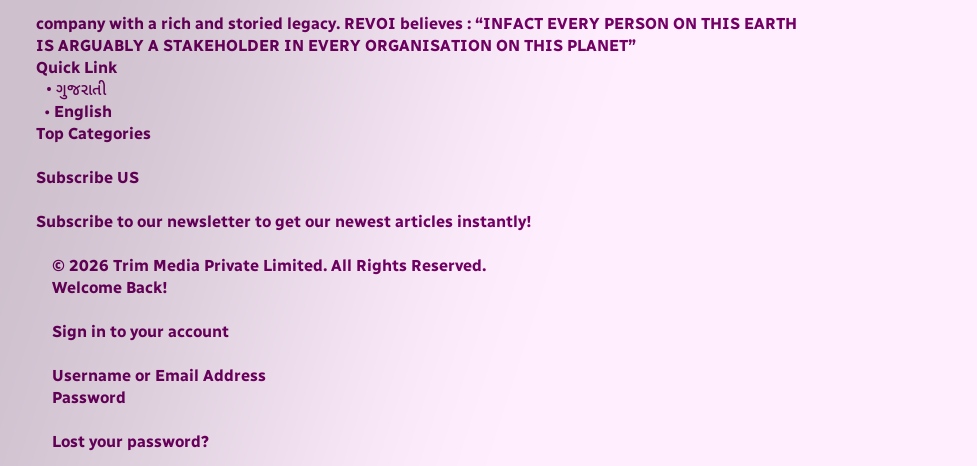company with a rich and storied legacy. REVOI believes : “INFACT EVERY PERSON ON THIS EARTH IS ARGUABLY A STAKEHOLDER IN EVERY ORGANISATION ON THIS PLANET”
Quick Link
  • ગુજરાતી
  • English
Top Categories

Subscribe US

Subscribe to our newsletter to get our newest articles instantly!

    © 2026 Trim Media Private Limited. All Rights Reserved.
    Welcome Back!

    Sign in to your account

    Username or Email Address
    Password

    Lost your password?